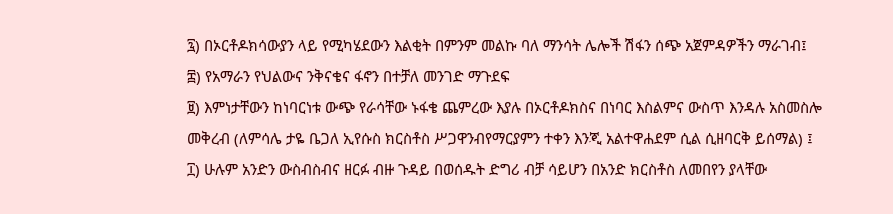፯) በኦርቶዶክሳውያን ላይ የሚካሄደውን እልቂት በምንም መልኩ ባለ ማንሳት ሌሎች ሽፋን ሰጭ አጀምዳዎችን ማራገብ፤
፰) የአማራን የህልውና ንቅናቄና ፋኖን በተቻለ መንገድ ማጉደፍ
፱) እምነታቸውን ከነባርነቱ ውጭ የራሳቸው ኑፋቄ ጨምረው እያሉ በኦርቶዶክስና በነባር እስልምና ውስጥ እንዳሉ አስመስሎ መቅረብ (ለምሳሌ ታዬ ቤጋለ ኢየሱስ ክርስቶስ ሥጋዋንብየማርያምን ተቀን እንጂ አልተዋሐደም ሲል ሲዘባርቅ ይሰማል) ፤
፲) ሁሉም አንድን ውስብስብና ዘርፉ ብዙ ጉዳይ በወሰዱት ድግሪ ብቻ ሳይሆን በአንድ ክርስቶስ ለመበየን ያላቸው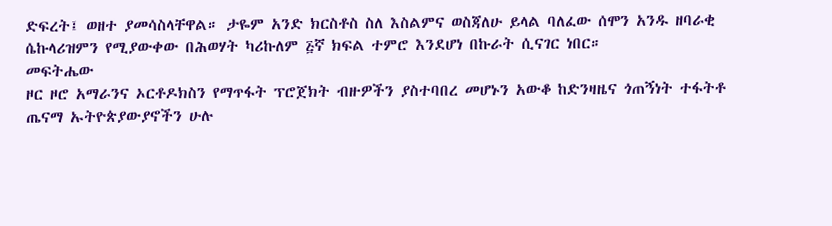ድፍረት፤ ወዘተ ያመሳስላቸዋል። ታዬም አንድ ክርስቶስ ስለ እስልምና ወስጃለሁ ይላል ባለፈው ሰሞን አንዱ ዘባራቂ ሴኩላሪዝምን የሚያውቀው በሕወሃት ካሪኩለም ፭ኛ ክፍል ተምሮ እንደሆነ በኩራት ሲናገር ነበር።
መፍትሔው
ዞር ዞሮ አማራንና ኦርቶዶክስን የማጥፋት ፕሮጀክት ብዙዎችን ያስተባበረ መሆኑን አውቆ ከድንዛዜና ጎጠኝነት ተፋትቶ ጤናማ ኡትዮጵያውያኖችን ሁሉ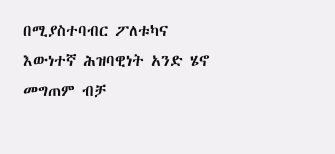በሚያስተባብር ፖለቱካና እውነተኛ ሕዝባዊነት አንድ ሄኖ መግጠም ብቻ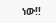ነው!!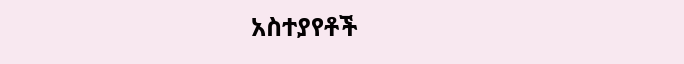አስተያየቶች